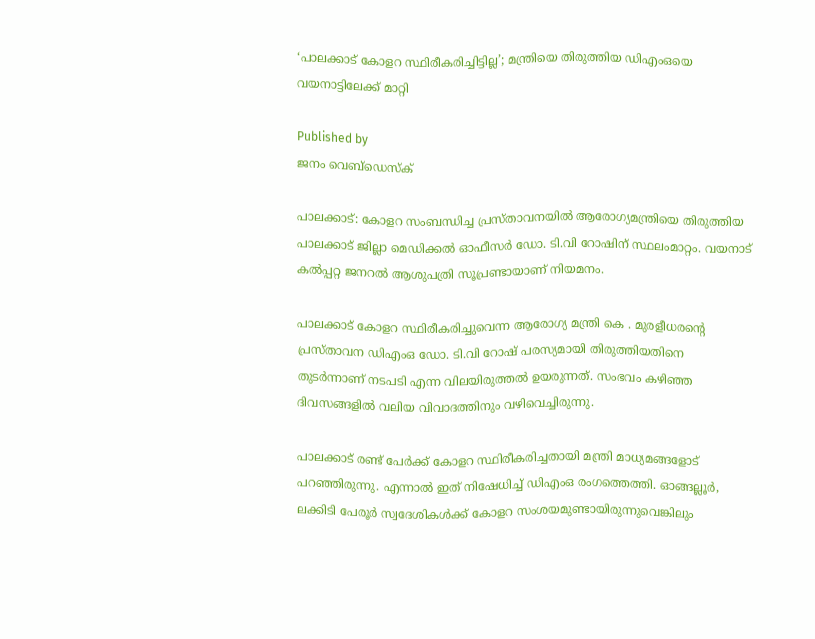‘പാലക്കാട് കോളറ സ്ഥിരീകരിച്ചിട്ടില്ല’; മന്ത്രിയെ തിരുത്തിയ ഡിഎംഒയെ വയനാട്ടിലേക്ക് മാറ്റി

Published by
ജനം വെബ്‌ഡെസ്ക്

പാലക്കാട്: കോളറ സംബന്ധിച്ച പ്രസ്താവനയിൽ ആരോഗ്യമന്ത്രിയെ തിരുത്തിയ പാലക്കാട് ജില്ലാ മെഡിക്കൽ ഓഫീസർ ഡോ. ടി.വി റോഷിന് സ്ഥലംമാറ്റം. വയനാട് കൽപ്പറ്റ ജനറൽ ആശുപത്രി സൂപ്രണ്ടായാണ് നിയമനം.

പാലക്കാട് കോളറ സ്ഥിരീകരിച്ചുവെന്ന ആരോഗ്യ മന്ത്രി കെ . മുരളീധരന്റെ പ്രസ്താവന ഡിഎംഒ ഡോ. ടി.വി റോഷ് പരസ്യമായി തിരുത്തിയതിനെ തുടർന്നാണ് നടപടി എന്ന വിലയിരുത്തൽ ഉയരുന്നത്. സംഭവം കഴിഞ്ഞ ദിവസങ്ങളിൽ വലിയ വിവാദത്തിനും വഴിവെച്ചിരുന്നു.

പാലക്കാട് രണ്ട് പേർക്ക് കോളറ സ്ഥിരീകരിച്ചതായി മന്ത്രി മാധ്യമങ്ങളോട് പറഞ്ഞിരുന്നു. എന്നാൽ ഇത് നിഷേധിച്ച് ഡിഎംഒ രംഗത്തെത്തി. ഓങ്ങല്ലൂർ, ലക്കിടി പേരൂർ സ്വദേശികൾക്ക് കോളറ സംശയമുണ്ടായിരുന്നുവെങ്കിലും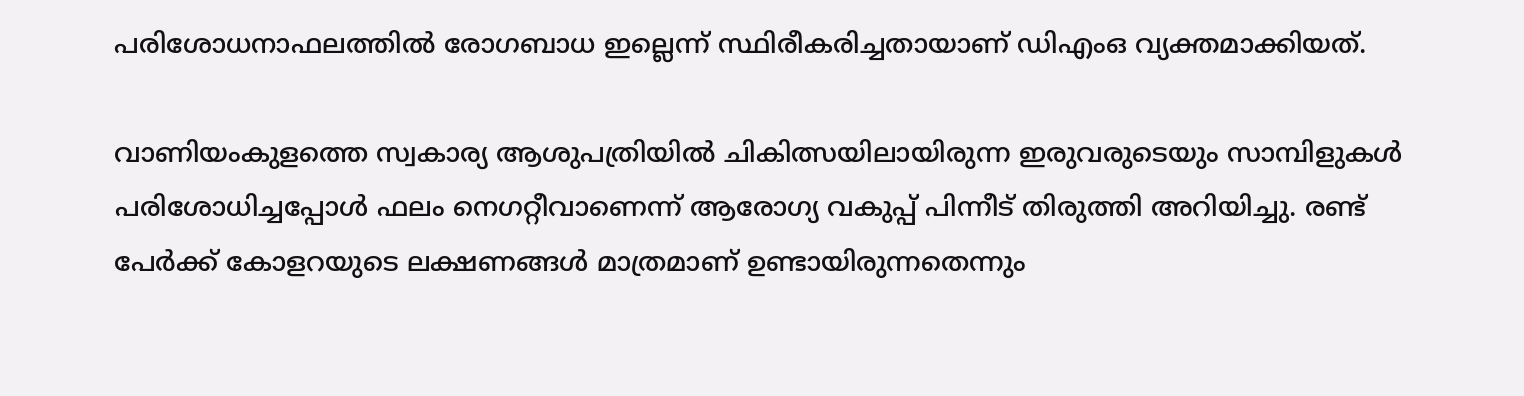പരിശോധനാഫലത്തിൽ രോഗബാധ ഇല്ലെന്ന് സ്ഥിരീകരിച്ചതായാണ് ഡിഎംഒ വ്യക്തമാക്കിയത്.

വാണിയംകുളത്തെ സ്വകാര്യ ആശുപത്രിയിൽ ചികിത്സയിലായിരുന്ന ഇരുവരുടെയും സാമ്പിളുകൾ പരിശോധിച്ചപ്പോൾ ഫലം നെഗറ്റീവാണെന്ന് ആരോഗ്യ വകുപ്പ് പിന്നീട് തിരുത്തി അറിയിച്ചു. രണ്ട് പേർക്ക് കോളറയുടെ ലക്ഷണങ്ങൾ മാത്രമാണ് ഉണ്ടായിരുന്നതെന്നും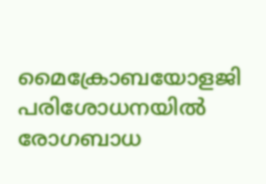മൈക്രോബയോളജി പരിശോധനയിൽ രോഗബാധ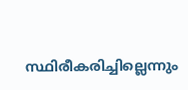സ്ഥിരീകരിച്ചില്ലെന്നും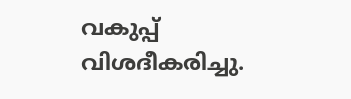വകുപ്പ് വിശദീകരിച്ചു.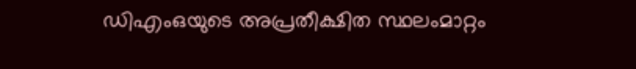ഡിഎംഒയുടെ അപ്രതീക്ഷിത സ്ഥലംമാറ്റം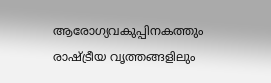ആരോഗ്യവകുപ്പിനകത്തും രാഷ്‌ട്രീയ വൃത്തങ്ങളിലും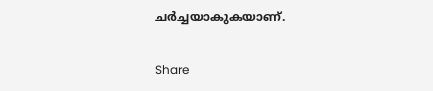ചർച്ചയാകുകയാണ്.

Share